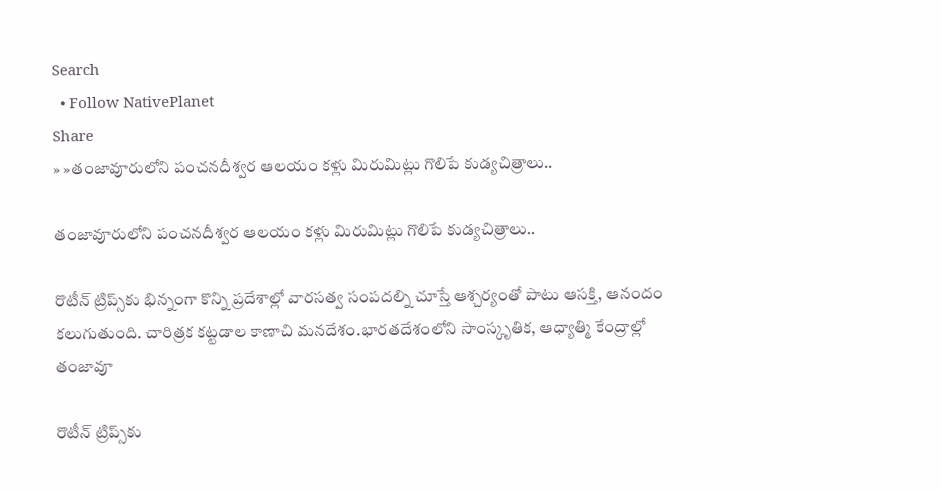Search
  • Follow NativePlanet
Share
» »తంజావూరులోని పంచనదీశ్వర ఆలయం కళ్లు మిరుమిట్లు గొలిపే కుడ్యచిత్రాలు..

తంజావూరులోని పంచనదీశ్వర ఆలయం కళ్లు మిరుమిట్లు గొలిపే కుడ్యచిత్రాలు..

రొటీన్‌ ట్రిప్స్‌కు భిన్నంగా కొన్ని ప్రదేశాల్లో వారసత్వ సంపదల్ని చూస్తే ఆశ్చర్యంతో పాటు ఆసక్తి, ఆనందం కలుగుతుంది. చారిత్రక కట్టడాల కాణాచి మనదేశం.భారతదేశంలోని సాంస్కృతిక, ఆధ్యాత్మి కేంద్రాల్లో తంజావూ

రొటీన్‌ ట్రిప్స్‌కు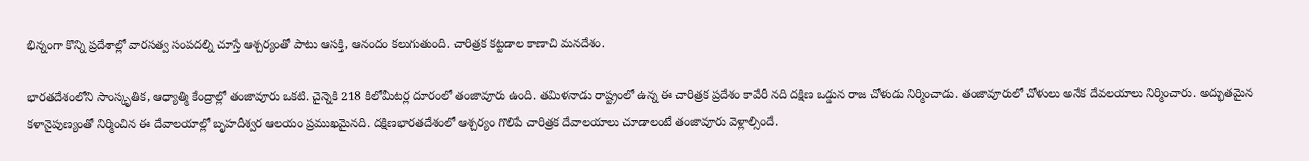భిన్నంగా కొన్ని ప్రదేశాల్లో వారసత్వ సంపదల్ని చూస్తే ఆశ్చర్యంతో పాటు ఆసక్తి, ఆనందం కలుగుతుంది. చారిత్రక కట్టడాల కాణాచి మనదేశం.

భారతదేశంలోని సాంస్కృతిక, ఆధ్యాత్మి కేంద్రాల్లో తంజావూరు ఒకటి. చైన్నెకి 218 కిలోమీటర్ల దూరంలో తంజావూరు ఉంది. తమిళనాడు రాష్ట్రంలో ఉన్న ఈ చారిత్రక ప్రదేశం కావేరీ నది దక్షిణ ఒడ్డున రాజ చోళుడు నిర్మించాడు. తంజావూరులో చోళులు అనేక దేవలయాలు నిర్మించారు. అద్భుతమైన కళానైపుణ్యంతో నిర్మించిన ఈ దేవాలయాల్లో బృహదీశ్వర ఆలయం ప్రముఖమైనది. దక్షిణభారతదేశంలో ఆశ్చర్యం గొలిపే చారిత్రక దేవాలయాలు చూడాలంటే తంజావూరు వెళ్లాల్సిందే.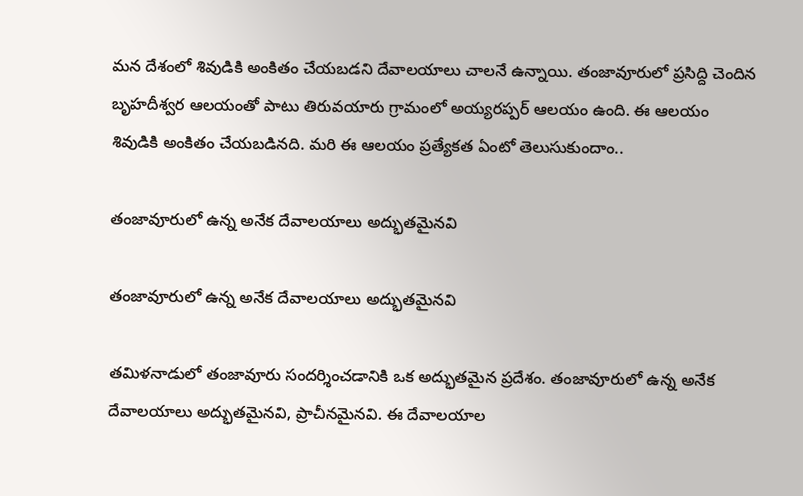మన దేశంలో శివుడికి అంకితం చేయబడని దేవాలయాలు చాలనే ఉన్నాయి. తంజావూరులో ప్రసిద్ది చెందిన బృహదీశ్వర ఆలయంతో పాటు తిరువయారు గ్రామంలో అయ్యరప్పర్ ఆలయం ఉంది. ఈ ఆలయం శివుడికి అంకితం చేయబడినది. మరి ఈ ఆలయం ప్రత్యేకత ఏంటో తెలుసుకుందాం..

తంజావూరులో ఉన్న అనేక దేవాలయాలు అద్భుతమైనవి

తంజావూరులో ఉన్న అనేక దేవాలయాలు అద్భుతమైనవి

తమిళనాడులో తంజావూరు సందర్శించడానికి ఒక అద్భుతమైన ప్రదేశం. తంజావూరులో ఉన్న అనేక దేవాలయాలు అద్భుతమైనవి, ప్రాచీనమైనవి. ఈ దేవాలయాల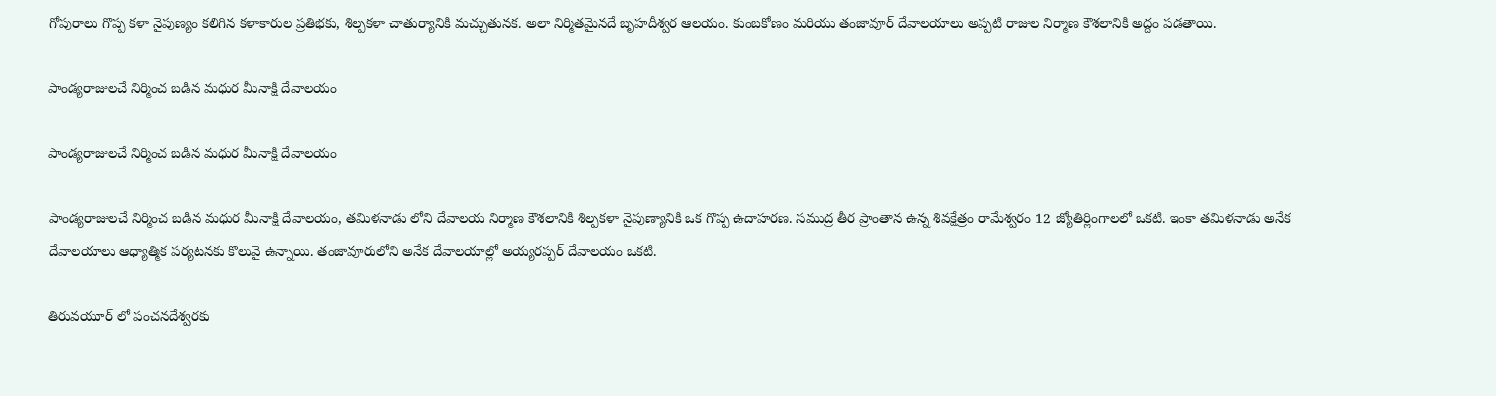గోపురాలు గొప్ప కళా నైపుణ్యం కలిగిన కళాకారుల ప్రతిభకు, శిల్పకళా చాతుర్యానికి మచ్చుతునక. అలా నిర్మితమైనదే బృహదీశ్వర ఆలయం. కుంబకోణం మరియు తంజావూర్ దేవాలయాలు అప్పటి రాజుల నిర్మాణ కౌశలానికి అద్దం పడతాయి.

పాండ్యరాజులచే నిర్మించ బడిన మధుర మీనాక్షి దేవాలయం

పాండ్యరాజులచే నిర్మించ బడిన మధుర మీనాక్షి దేవాలయం

పాండ్యరాజులచే నిర్మించ బడిన మధుర మీనాక్షి దేవాలయం, తమిళనాడు లోని దేవాలయ నిర్మాణ కౌశలానికి శిల్పకళా నైపుణ్యానికి ఒక గొప్ప ఉదాహరణ. సముద్ర తీర ప్రాంతాన ఉన్న శివక్షేత్రం రామేశ్వరం 12 జ్యోతిర్లింగాలలో ఒకటి. ఇంకా తమిళనాడు అనేక దేవాలయాలు ఆధ్యాత్మిక పర్యటనకు కొలువై ఉన్నాయి. తంజావూరులోని అనేక దేవాలయాల్లో అయ్యరప్పర్ దేవాలయం ఒకటి.

తిరువయూర్ లో పంచనదేశ్వరకు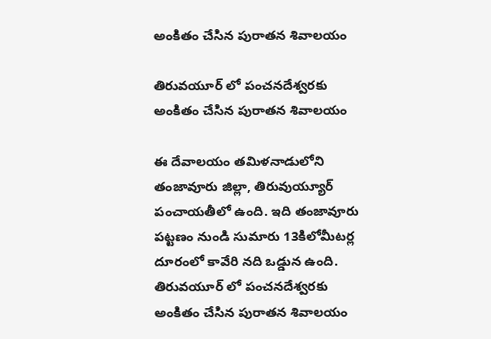అంకితం చేసిన పురాతన శివాలయం

తిరువయూర్ లో పంచనదేశ్వరకు అంకితం చేసిన పురాతన శివాలయం

ఈ దేవాలయం తమిళనాడులోని తంజావూరు జిల్లా, తిరువుయ్యూర్ పంచాయతీలో ఉంది. ఇది తంజావూరు పట్టణం నుండి సుమారు 13కిలోమీటర్ల దూరంలో కావేరి నది ఒడ్డున ఉంది. తిరువయూర్ లో పంచనదేశ్వరకు అంకితం చేసిన పురాతన శివాలయం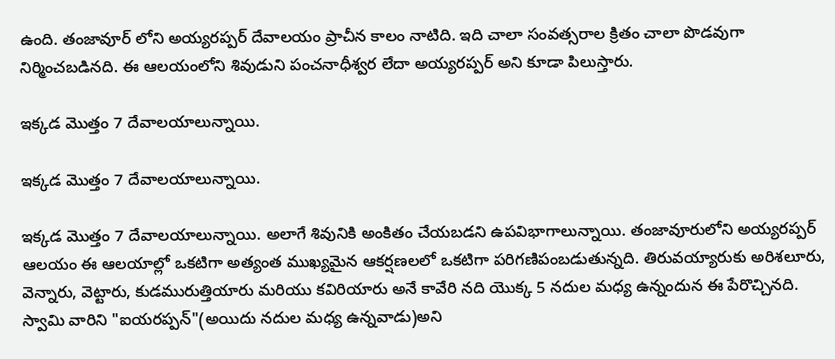ఉంది. తంజావూర్ లోని అయ్యరప్పర్ దేవాలయం ప్రాచీన కాలం నాటిది. ఇది చాలా సంవత్సరాల క్రితం చాలా పొడవుగా నిర్మించబడినది. ఈ ఆలయంలోని శివుడుని పంచనాధీశ్వర లేదా అయ్యరప్పర్ అని కూడా పిలుస్తారు.

ఇక్కడ మొత్తం 7 దేవాలయాలున్నాయి.

ఇక్కడ మొత్తం 7 దేవాలయాలున్నాయి.

ఇక్కడ మొత్తం 7 దేవాలయాలున్నాయి. అలాగే శివునికి అంకితం చేయబడని ఉపవిభాగాలున్నాయి. తంజావూరులోని అయ్యరప్పర్ ఆలయం ఈ ఆలయాల్లో ఒకటిగా అత్యంత ముఖ్యమైన ఆకర్షణలలో ఒకటిగా పరిగణిపంబడుతున్నది. తిరువయ్యారుకు అరిశలూరు, వెన్నారు, వెట్టారు, కుడమురుత్తియారు మరియు కవిరియారు అనే కావేరి నది యొక్క 5 నదుల మధ్య ఉన్నందున ఈ పేరొచ్చినది. స్వామి వారిని "ఐయరప్పన్"(అయిదు నదుల మధ్య ఉన్నవాడు)అని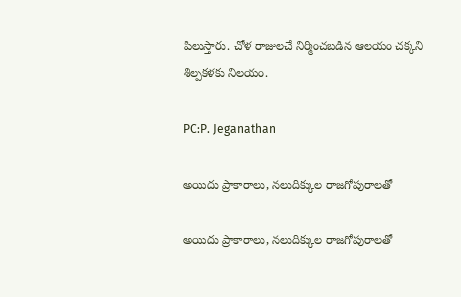పిలుస్తారు. చోళ రాజులచే నిర్మించబడిన ఆలయం చక్కని శిల్పకళకు నిలయం.

PC:P. Jeganathan

అయిదు ప్రాకారాలు, నలుదిక్కుల రాజగోపురాలతో

అయిదు ప్రాకారాలు, నలుదిక్కుల రాజగోపురాలతో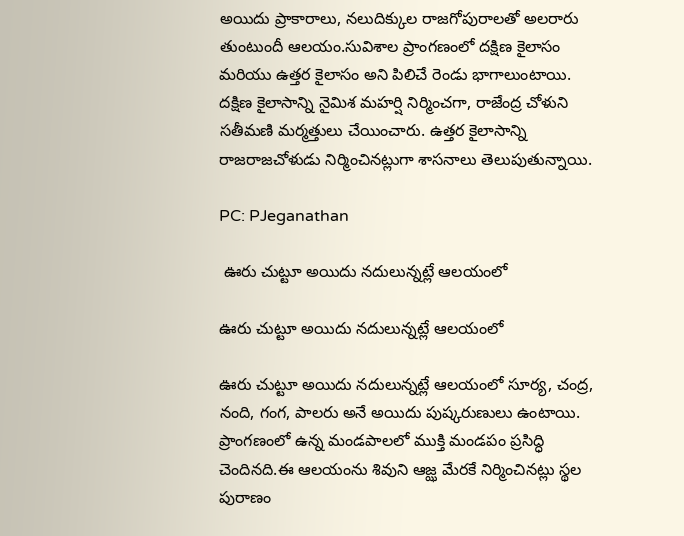అయిదు ప్రాకారాలు, నలుదిక్కుల రాజగోపురాలతో అలరారు తుంటుందీ ఆలయం.సువిశాల ప్రాంగణంలో దక్షిణ కైలాసం మరియు ఉత్తర కైలాసం అని పిలిచే రెండు భాగాలుంటాయి. దక్షిణ కైలాసాన్ని నైమిశ మహర్షి నిర్మించగా, రాజేంద్ర చోళుని సతీమణి మర్మత్తులు చేయించారు. ఉత్తర కైలాసాన్ని రాజరాజచోళుడు నిర్మించినట్లుగా శాసనాలు తెలుపుతున్నాయి.

PC: PJeganathan

 ఊరు చుట్టూ అయిదు నదులున్నట్లే ఆలయంలో

ఊరు చుట్టూ అయిదు నదులున్నట్లే ఆలయంలో

ఊరు చుట్టూ అయిదు నదులున్నట్లే ఆలయంలో సూర్య, చంద్ర, నంది, గంగ, పాలరు అనే అయిదు పుష్కరుణులు ఉంటాయి. ప్రాంగణంలో ఉన్న మండపాలలో ముక్తి మండపం ప్రసిద్ధి చెందినది.ఈ ఆలయంను శివుని ఆజ్ఝ మేరకే నిర్మించినట్లు స్థల పురాణం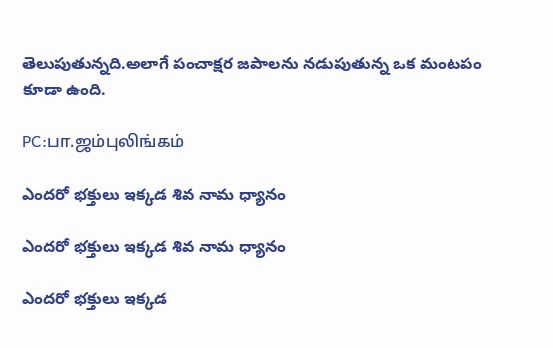తెలుపుతున్నది.అలాగే పంచాక్షర జపాలను నడుపుతున్న ఒక మంటపం కూడా ఉంది.

PC:பா.ஜம்புலிங்கம்

ఎందరో భక్తులు ఇక్కడ శివ నామ ధ్యానం

ఎందరో భక్తులు ఇక్కడ శివ నామ ధ్యానం

ఎందరో భక్తులు ఇక్కడ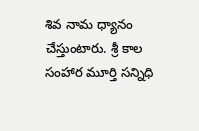శివ నామ ధ్యానం చేస్తుంటారు. శ్రీ కాల సంహార మూర్తి సన్నిధి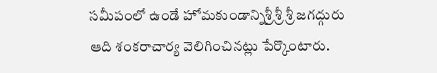సమీపంలో ఉండే హోమకుండాన్నిశ్రీ శ్రీ శ్రీ జగద్గురు ఆది శంకరాచార్య వెలిగించినట్లు పేర్కొంటారు.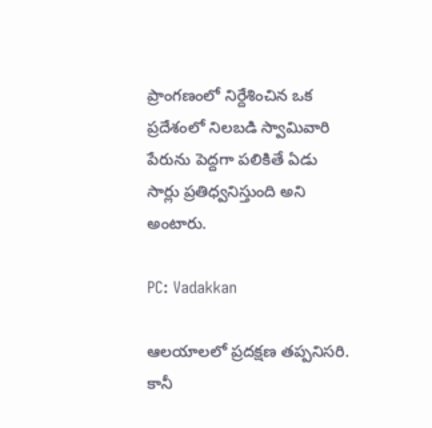ప్రాంగణంలో నిర్దేశించిన ఒక ప్రదేశంలో నిలబడి స్వామివారి పేరును పెద్దగా పలికితే ఏడు సార్లు ప్రతిధ్వనిస్తుంది అని అంటారు.

PC: Vadakkan

ఆలయాలలో ప్రదక్షణ తప్పనిసరి. కానీ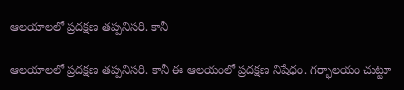ఆలయాలలో ప్రదక్షణ తప్పనిసరి. కానీ

ఆలయాలలో ప్రదక్షణ తప్పనిసరి. కానీ ఈ ఆలయంలో ప్రదక్షణ నిషేధం. గర్భాలయం చుట్టూ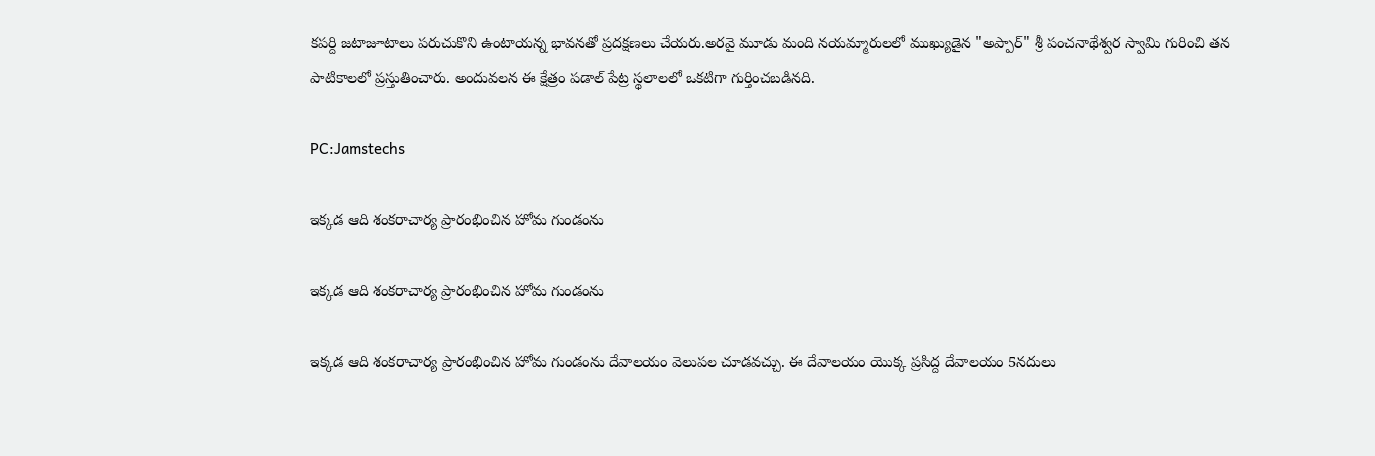కపర్ది జటాజూటాలు పరుచుకొని ఉంటాయన్న భావనతో ప్రదక్షణలు చేయరు.అరవై మూడు మంది నయమ్మారులలో ముఖ్యుడైన "అప్పార్" శ్రీ పంచనాథేశ్వర స్వామి గురించి తన పాటికాలలో ప్రస్తుతించారు. అందువలన ఈ క్షేత్రం పడాల్ పేట్ర స్థలాలలో ఒకటిగా గుర్తించబడినది.

PC:Jamstechs

ఇక్కడ ఆది శంకరాచార్య ప్రారంభించిన హోమ గుండంను

ఇక్కడ ఆది శంకరాచార్య ప్రారంభించిన హోమ గుండంను

ఇక్కడ ఆది శంకరాచార్య ప్రారంభించిన హోమ గుండంను దేవాలయం వెలుపల చూడవచ్చు. ఈ దేవాలయం యొక్క ప్రసిద్ద దేవాలయం 5నదులు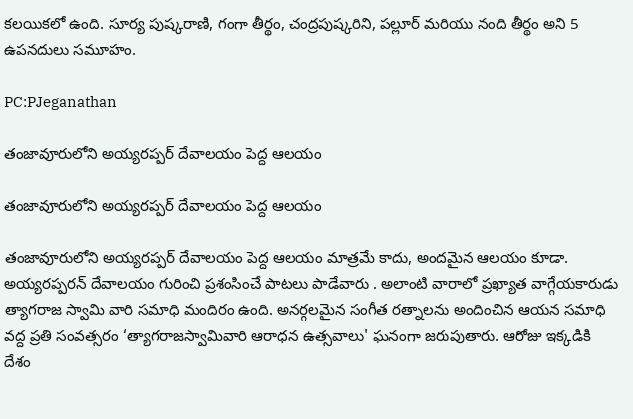కలయికలో ఉంది. సూర్య పుష్కరాణి, గంగా తీర్థం, చంద్రపుష్కరిని, పల్లూర్ మరియు నంది తీర్థం అని 5 ఉపనదులు సమూహం.

PC:PJeganathan

తంజావూరులోని అయ్యరప్పర్ దేవాలయం పెద్ద ఆలయం

తంజావూరులోని అయ్యరప్పర్ దేవాలయం పెద్ద ఆలయం

తంజావూరులోని అయ్యరప్పర్ దేవాలయం పెద్ద ఆలయం మాత్రమే కాదు, అందమైన ఆలయం కూడా. అయ్యరప్పరన్ దేవాలయం గురించి ప్రశంసించే పాటలు పాడేవారు . అలాంటి వారాలో ప్రఖ్యాత వాగ్గేయకారుడు త్యాగరాజ స్వామి వారి సమాధి మందిరం ఉంది. అనర్గలమైన సంగీత రత్నాలను అందించిన ఆయన సమాధి వద్ద ప్రతి సంవత్సరం ‘త్యాగరాజస్వామివారి ఆరాధన ఉత్సవాలు' ఘనంగా జరుపుతారు. ఆరోజు ఇక్కడికి దేశం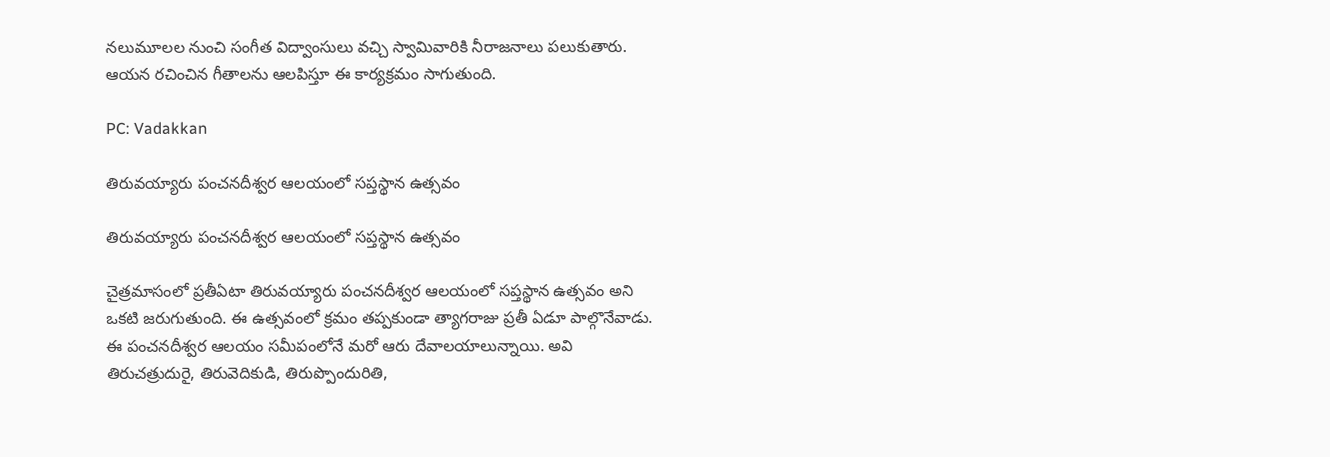నలుమూలల నుంచి సంగీత విద్వాంసులు వచ్చి స్వామివారికి నీరాజనాలు పలుకుతారు. ఆయన రచించిన గీతాలను ఆలపిస్తూ ఈ కార్యక్రమం సాగుతుంది.

PC: Vadakkan

తిరువయ్యారు పంచనదీశ్వర ఆలయంలో సప్తస్థాన ఉత్సవం

తిరువయ్యారు పంచనదీశ్వర ఆలయంలో సప్తస్థాన ఉత్సవం

చైత్రమాసంలో ప్రతీఏటా తిరువయ్యారు పంచనదీశ్వర ఆలయంలో సప్తస్థాన ఉత్సవం అని ఒకటి జరుగుతుంది. ఈ ఉత్సవంలో క్రమం తప్పకుండా త్యాగరాజు ప్రతీ ఏడూ పాల్గొనేవాడు. ఈ పంచనదీశ్వర ఆలయం సమీపంలోనే మరో ఆరు దేవాలయాలున్నాయి. అవి తిరుచత్రుదురై, తిరువెదికుడి, తిరుప్పొందురితి,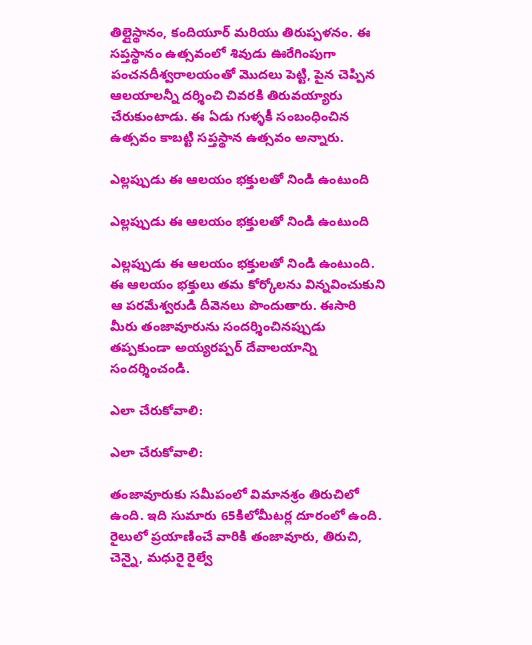తిల్లైస్థానం, కందియూర్ మరియు తిరుప్పళనం. ఈ సప్తస్థానం ఉత్సవంలో శివుడు ఊరేగింపుగా పంచనదీశ్వరాలయంతో మొదలు పెట్టి, పైన చెప్పిన ఆలయాలన్నీ దర్శించి చివరకి తిరువయ్యారు చేరుకుంటాడు. ఈ ఏడు గుళ్ళకీ సంబంధించిన ఉత్సవం కాబట్టి సప్తస్థాన ఉత్సవం అన్నారు.

ఎల్లప్పుడు ఈ ఆలయం భక్తులతో నిండి ఉంటుంది

ఎల్లప్పుడు ఈ ఆలయం భక్తులతో నిండి ఉంటుంది

ఎల్లప్పుడు ఈ ఆలయం భక్తులతో నిండి ఉంటుంది. ఈ ఆలయం భక్తులు తమ కోర్కోలను విన్నవించుకుని ఆ పరమేశ్వరుడి దీవెనలు పొందుతారు. ఈసారి మీరు తంజావూరును సందర్శించినప్పుడు తప్పకుండా అయ్యరప్పర్ దేవాలయాన్ని సందర్శించండి.

ఎలా చేరుకోవాలి:

ఎలా చేరుకోవాలి:

తంజావూరుకు సమీపంలో విమానశ్రం తిరుచిలో ఉంది. ఇది సుమారు 65కిలోమీటర్ల దూరంలో ఉంది. రైలులో ప్రయాణించే వారికి తంజావూరు, తిరుచి, చెన్నై, మధురై రైల్వే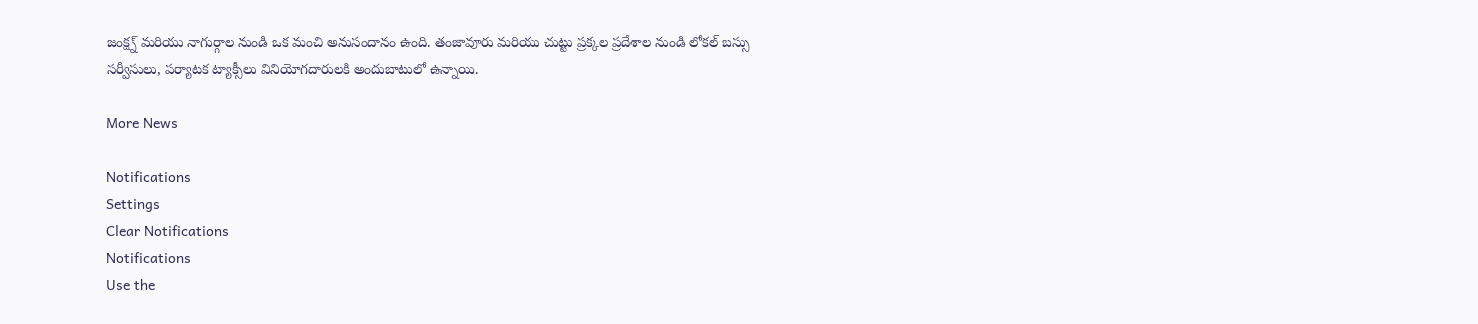జంక్ష్న్ మరియు నాగుర్గాల నుండి ఒక మంచి అనుసందానం ఉంది. తంజావూరు మరియు చుట్టు ప్రక్కల ప్రదేశాల నుండి లోకల్ బస్సు సర్వీసులు, పర్యాటక ట్యాక్సీలు వినియోగదారులకి అందుబాటులో ఉన్నాయి.

More News

Notifications
Settings
Clear Notifications
Notifications
Use the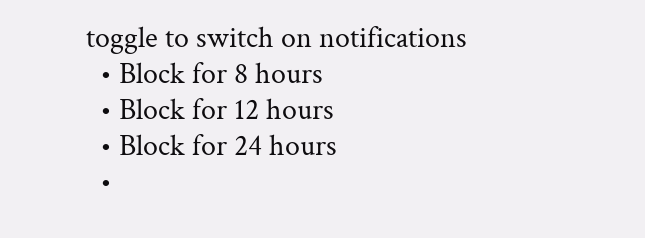toggle to switch on notifications
  • Block for 8 hours
  • Block for 12 hours
  • Block for 24 hours
  •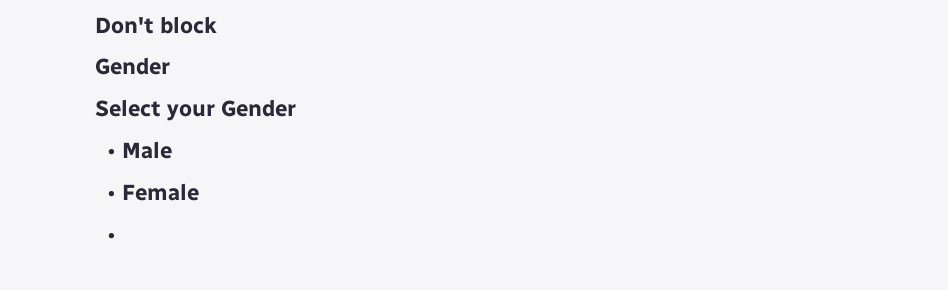Don't block
Gender
Select your Gender
  • Male
  • Female
  •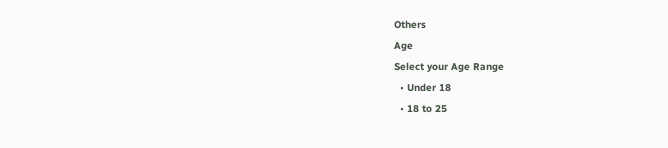Others
Age
Select your Age Range
  • Under 18
  • 18 to 25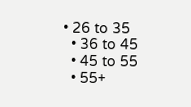• 26 to 35
  • 36 to 45
  • 45 to 55
  • 55+